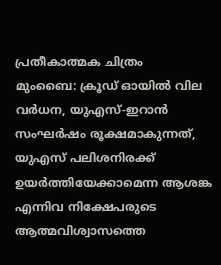പ്രതീകാത്മക ചിത്രം
മുംബൈ: ക്രൂഡ് ഓയിൽ വില വർധന, യുഎസ്-ഇറാൻ സംഘർഷം രൂക്ഷമാകുന്നത്, യുഎസ് പലിശനിരക്ക് ഉയർത്തിയേക്കാമെന്ന ആശങ്ക എന്നിവ നിക്ഷേപരുടെ ആത്മവിശ്വാസത്തെ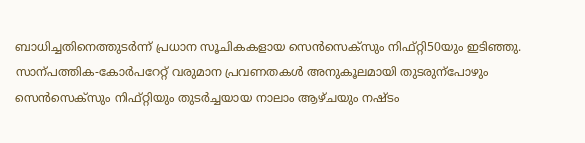ബാധിച്ചതിനെത്തുടർന്ന് പ്രധാന സൂചികകളായ സെൻസെക്സും നിഫ്റ്റി50യും ഇടിഞ്ഞു.
സാന്പത്തിക-കോർപറേറ്റ് വരുമാന പ്രവണതകൾ അനുകൂലമായി തുടരുന്പോഴും സെൻസെക്സും നിഫ്റ്റിയും തുടർച്ചയായ നാലാം ആഴ്ചയും നഷ്ടം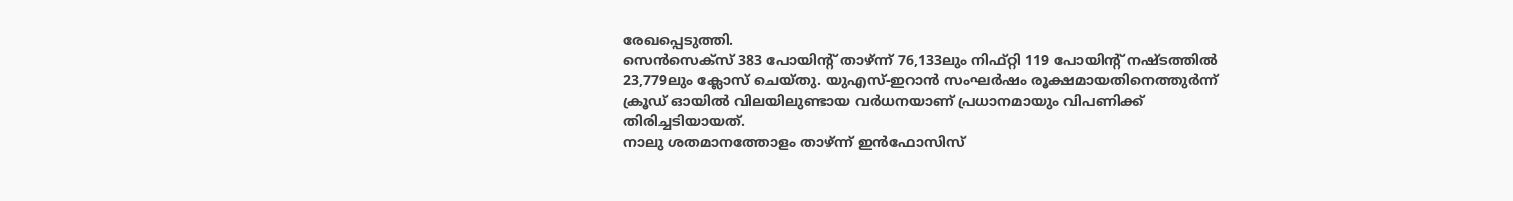രേഖപ്പെടുത്തി.
സെൻസെക്സ് 383 പോയിന്റ് താഴ്ന്ന് 76,133ലും നിഫ്റ്റി 119 പോയിന്റ് നഷ്ടത്തിൽ 23,779ലും ക്ലോസ് ചെയ്തു. യുഎസ്-ഇറാൻ സംഘർഷം രൂക്ഷമായതിനെത്തുർന്ന് ക്രൂഡ് ഓയിൽ വിലയിലുണ്ടായ വർധനയാണ് പ്രധാനമായും വിപണിക്ക് തിരിച്ചടിയായത്.
നാലു ശതമാനത്തോളം താഴ്ന്ന് ഇൻഫോസിസ്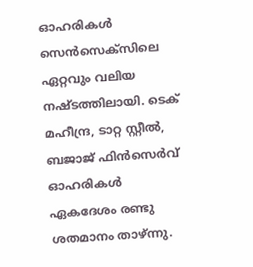ഓഹരികൾ സെൻസെക്സിലെ ഏറ്റവും വലിയ നഷ്ടത്തിലായി. ടെക് മഹീന്ദ്ര, ടാറ്റ സ്റ്റീൽ, ബജാജ് ഫിൻസെർവ് ഓഹരികൾ ഏകദേശം രണ്ടു ശതമാനം താഴ്ന്നു.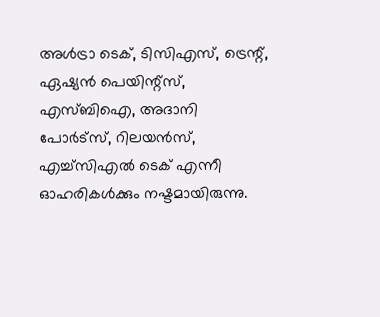അൾട്രാ ടെക്, ടിസിഎസ്, ട്രെന്റ്, ഏഷ്യൻ പെയിന്റ്സ്, എസ്ബിഐ, അദാനി പോർട്സ്, റിലയൻസ്, എച്ച്സിഎൽ ടെക് എന്നീ ഓഹരികൾക്കും നഷ്ടമായിരുന്നു.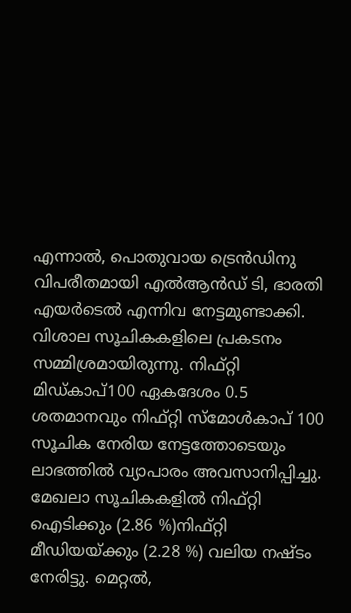എന്നാൽ, പൊതുവായ ട്രെൻഡിനു വിപരീതമായി എൽആൻഡ് ടി, ഭാരതി എയർടെൽ എന്നിവ നേട്ടമുണ്ടാക്കി.
വിശാല സൂചികകളിലെ പ്രകടനം സമ്മിശ്രമായിരുന്നു. നിഫ്റ്റി മിഡ്കാപ്100 ഏകദേശം 0.5 ശതമാനവും നിഫ്റ്റി സ്മോൾകാപ് 100 സൂചിക നേരിയ നേട്ടത്തോടെയും ലാഭത്തിൽ വ്യാപാരം അവസാനിപ്പിച്ചു.
മേഖലാ സൂചികകളിൽ നിഫ്റ്റി ഐടിക്കും (2.86 %)നിഫ്റ്റി മീഡിയയ്ക്കും (2.28 %) വലിയ നഷ്ടം നേരിട്ടു. മെറ്റൽ,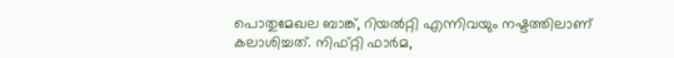പൊതുമേഖല ബാങ്ക്, റിയൽറ്റി എന്നിവയും നഷ്ടത്തിലാണ് കലാശിച്ചത്. നിഫ്റ്റി ഫാർമ,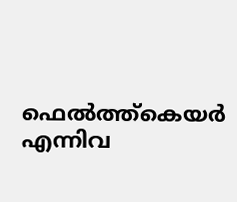ഫെൽത്ത്കെയർ എന്നിവ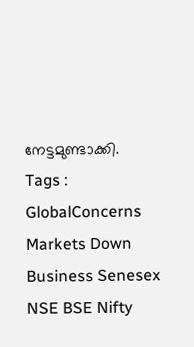നേട്ടമുണ്ടാക്കി.
Tags : GlobalConcerns Markets Down Business Senesex NSE BSE Nifty